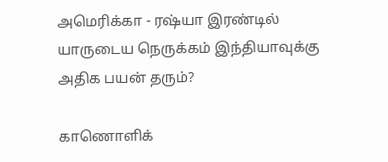அமெரிக்கா - ரஷ்யா இரண்டில் யாருடைய நெருக்கம் இந்தியாவுக்கு அதிக பயன் தரும்?

காணொளிக்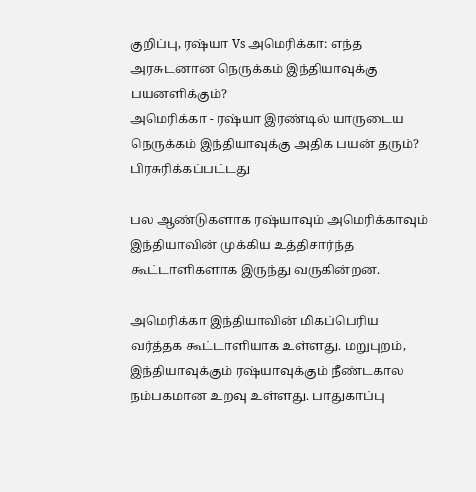குறிப்பு, ரஷ்யா Vs அமெரிக்கா: எந்த அரசுடனான நெருக்கம் இந்தியாவுக்கு பயனளிக்கும்?
அமெரிக்கா - ரஷ்யா இரண்டில் யாருடைய நெருக்கம் இந்தியாவுக்கு அதிக பயன் தரும்?
பிரசுரிக்கப்பட்டது

பல ஆண்டுகளாக ரஷ்யாவும் அமெரிக்காவும் இந்தியாவின் முக்கிய உத்திசார்ந்த கூட்டாளிகளாக இருந்து வருகின்றன.

அமெரிக்கா இந்தியாவின் மிகப்பெரிய வர்த்தக கூட்டாளியாக உள்ளது. மறுபுறம், இந்தியாவுக்கும் ரஷ்யாவுக்கும் நீண்டகால நம்பகமான உறவு உள்ளது. பாதுகாப்பு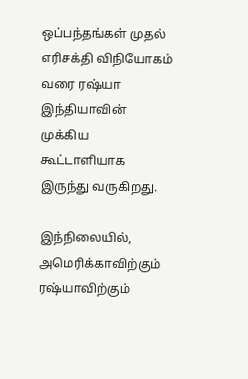ஒப்பந்தங்கள் முதல் எரிசக்தி விநியோகம் வரை ரஷ்யா இந்தியாவின் முக்கிய கூட்டாளியாக இருந்து வருகிறது.

இந்நிலையில், அமெரிக்காவிற்கும் ரஷ்யாவிற்கும்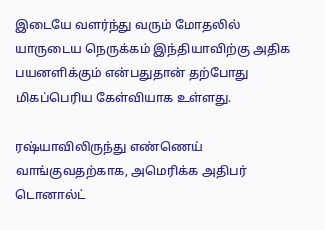இடையே வளர்ந்து வரும் மோதலில் யாருடைய நெருக்கம் இந்தியாவிற்கு அதிக பயனளிக்கும் என்பதுதான் தற்போது மிகப்பெரிய கேள்வியாக உள்ளது.

ரஷ்யாவிலிருந்து எண்ணெய் வாங்குவதற்காக, அமெரிக்க அதிபர் டொனால்ட்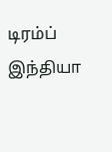டிரம்ப் இந்தியா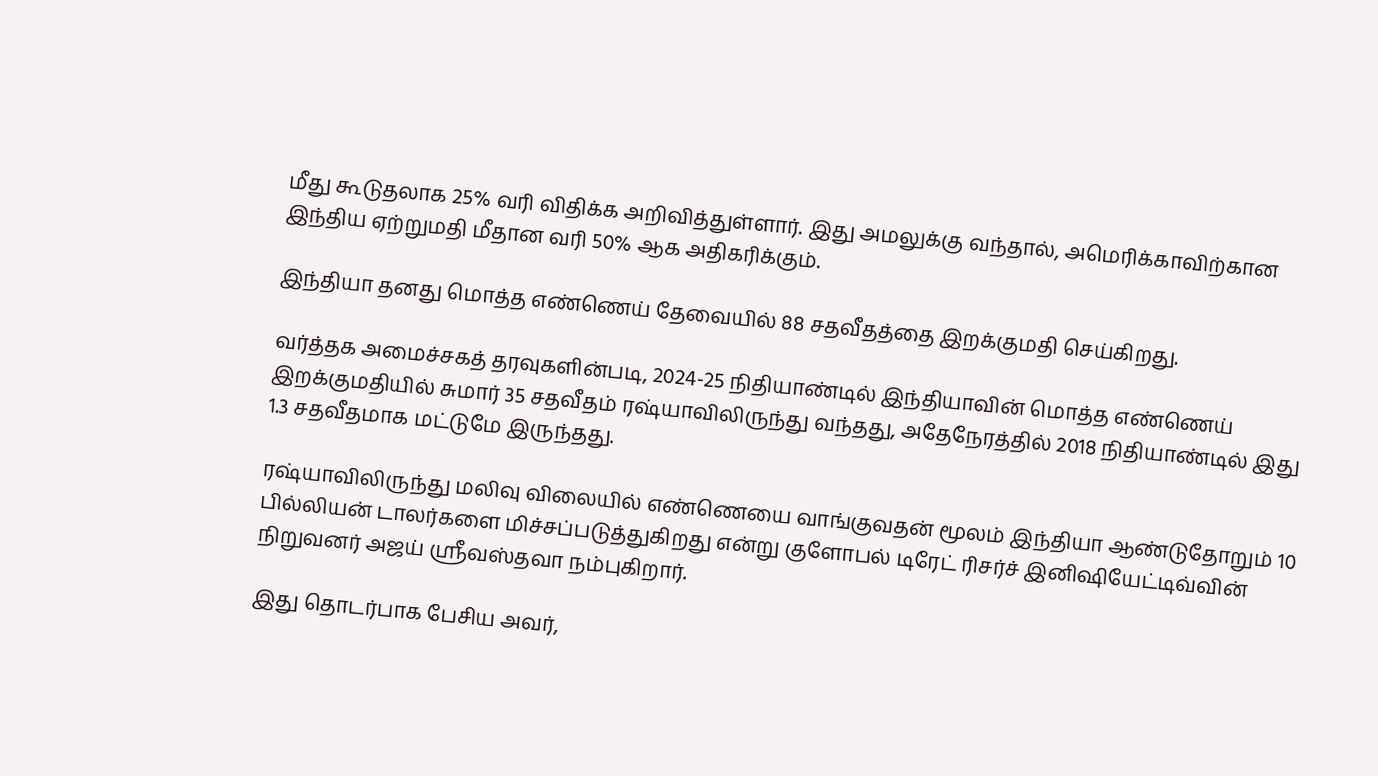மீது கூடுதலாக 25% வரி விதிக்க அறிவித்துள்ளார். இது அமலுக்கு வந்தால், அமெரிக்காவிற்கான இந்திய ஏற்றுமதி மீதான வரி 50% ஆக அதிகரிக்கும்.

இந்தியா தனது மொத்த எண்ணெய் தேவையில் 88 சதவீதத்தை இறக்குமதி செய்கிறது.

வர்த்தக அமைச்சகத் தரவுகளின்படி, 2024-25 நிதியாண்டில் இந்தியாவின் மொத்த எண்ணெய் இறக்குமதியில் சுமார் 35 சதவீதம் ரஷ்யாவிலிருந்து வந்தது, அதேநேரத்தில் 2018 நிதியாண்டில் இது 1.3 சதவீதமாக மட்டுமே இருந்தது.

ரஷ்யாவிலிருந்து மலிவு விலையில் எண்ணெயை வாங்குவதன் மூலம் இந்தியா ஆண்டுதோறும் 10 பில்லியன் டாலர்களை மிச்சப்படுத்துகிறது என்று குளோபல் டிரேட் ரிசர்ச் இனிஷியேட்டிவ்வின் நிறுவனர் அஜய் ஸ்ரீவஸ்தவா நம்புகிறார்.

இது தொடர்பாக பேசிய அவர்,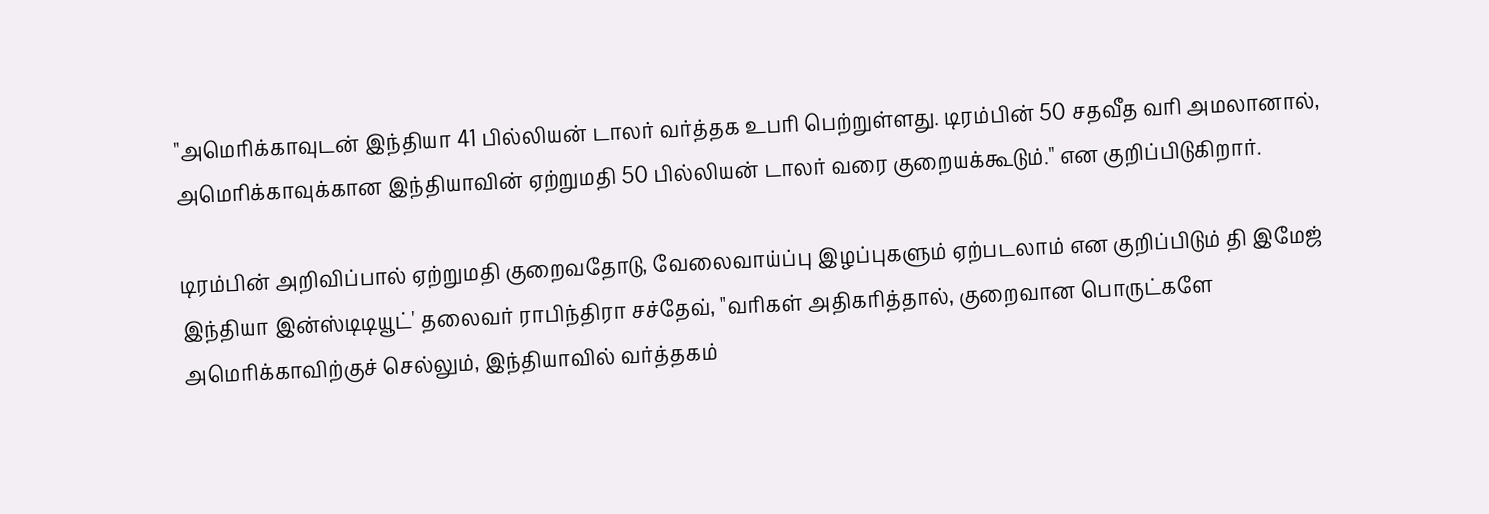"அமெரிக்காவுடன் இந்தியா 41 பில்லியன் டாலர் வர்த்தக உபரி பெற்றுள்ளது. டிரம்பின் 50 சதவீத வரி அமலானால், அமெரிக்காவுக்கான இந்தியாவின் ஏற்றுமதி 50 பில்லியன் டாலர் வரை குறையக்கூடும்." என குறிப்பிடுகிறார்.

டிரம்பின் அறிவிப்பால் ஏற்றுமதி குறைவதோடு, வேலைவாய்ப்பு இழப்புகளும் ஏற்படலாம் என குறிப்பிடும் தி இமேஜ் இந்தியா இன்ஸ்டிடியூட்' தலைவர் ராபிந்திரா சச்தேவ், "வரிகள் அதிகரித்தால், குறைவான பொருட்களே அமெரிக்காவிற்குச் செல்லும், இந்தியாவில் வர்த்தகம்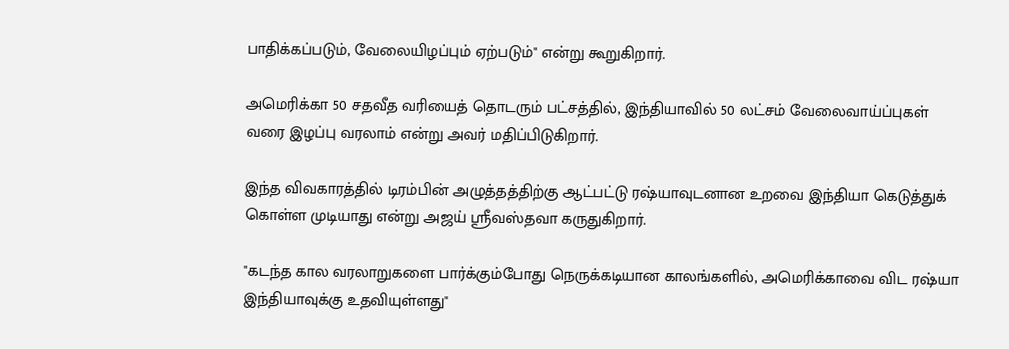பாதிக்கப்படும், வேலையிழப்பும் ஏற்படும்" என்று கூறுகிறார்.

அமெரிக்கா 50 சதவீத வரியைத் தொடரும் பட்சத்தில், இந்தியாவில் 50 லட்சம் வேலைவாய்ப்புகள் வரை இழப்பு வரலாம் என்று அவர் மதிப்பிடுகிறார்.

இந்த விவகாரத்தில் டிரம்பின் அழுத்தத்திற்கு ஆட்பட்டு ரஷ்யாவுடனான உறவை இந்தியா கெடுத்துக் கொள்ள முடியாது என்று அஜய் ஸ்ரீவஸ்தவா கருதுகிறார்.

"கடந்த கால வரலாறுகளை பார்க்கும்போது நெருக்கடியான காலங்களில், அமெரிக்காவை விட ரஷ்யா இந்தியாவுக்கு உதவியுள்ளது"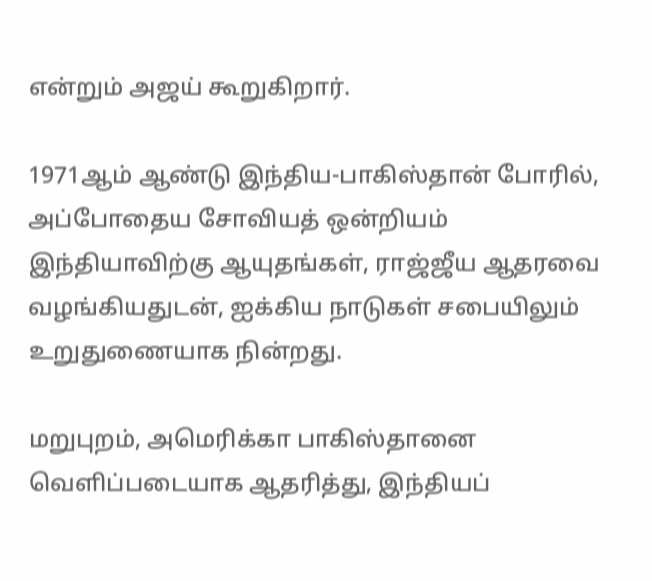என்றும் அஜய் கூறுகிறார்.

1971ஆம் ஆண்டு இந்திய-பாகிஸ்தான் போரில், அப்போதைய சோவியத் ஒன்றியம் இந்தியாவிற்கு ஆயுதங்கள், ராஜ்ஜீய ஆதரவை வழங்கியதுடன், ஐக்கிய நாடுகள் சபையிலும் உறுதுணையாக நின்றது.

மறுபுறம், அமெரிக்கா பாகிஸ்தானை வெளிப்படையாக ஆதரித்து, இந்தியப்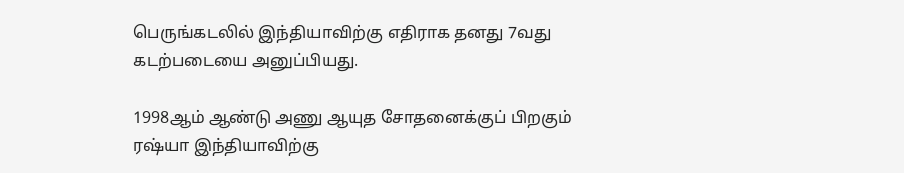பெருங்கடலில் இந்தியாவிற்கு எதிராக தனது 7வது கடற்படையை அனுப்பியது.

1998ஆம் ஆண்டு அணு ஆயுத சோதனைக்குப் பிறகும் ரஷ்யா இந்தியாவிற்கு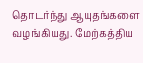தொடர்ந்து ஆயுதங்களை வழங்கியது. மேற்கத்திய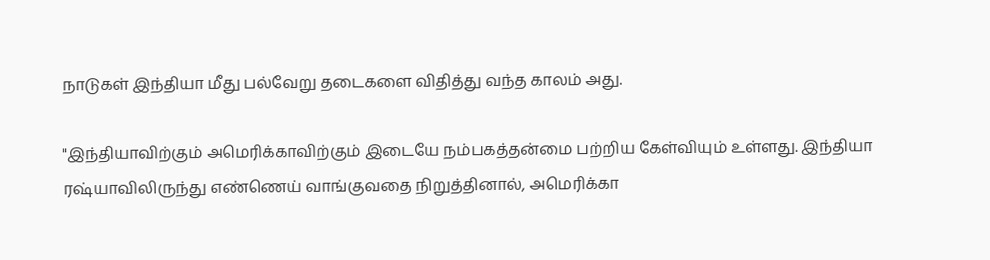நாடுகள் இந்தியா மீது பல்வேறு தடைகளை விதித்து வந்த காலம் அது.

"இந்தியாவிற்கும் அமெரிக்காவிற்கும் இடையே நம்பகத்தன்மை பற்றிய கேள்வியும் உள்ளது. இந்தியா ரஷ்யாவிலிருந்து எண்ணெய் வாங்குவதை நிறுத்தினால், அமெரிக்கா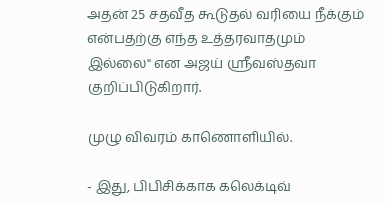அதன் 25 சதவீத கூடுதல் வரியை நீக்கும் என்பதற்கு எந்த உத்தரவாதமும் இல்லை" என அஜய் ஸ்ரீவஸ்தவா குறிப்பிடுகிறார்.

முழு விவரம் காணொளியில்.

- இது, பிபிசிக்காக கலெக்டிவ்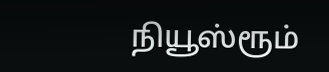நியூஸ்ரூம்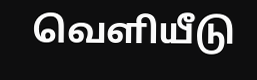வெளியீடு